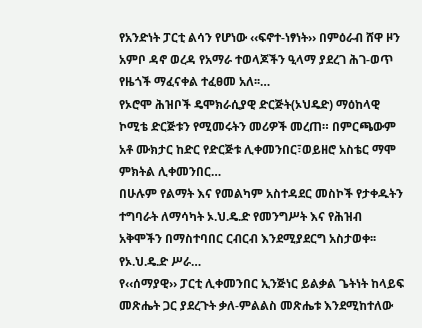የአንድነት ፓርቲ ልሳን የሆነው ‹‹ፍኖተ-ነፃነት›› በምዕራብ ሸዋ ዞን አምቦ ዳኖ ወረዳ የአማራ ተወላጆችን ዒላማ ያደረገ ሕገ-ወጥ የዜጎች ማፈናቀል ተፈፀመ አለ፡፡…
የኦሮሞ ሕዝቦች ዴሞክራሲያዊ ድርጅት(ኦህዴድ) ማዕከላዊ ኮሚቴ ድርጅቱን የሚመሩትን መሪዎች መረጠ። በምርጫውም አቶ ሙክታር ከድር የድርጅቱ ሊቀመንበር፣ወይዘሮ አስቴር ማሞ ምክትል ሊቀመንበር…
በሁሉም የልማት እና የመልካም አስተዳደር መስኮች የታቀዱትን ተግባራት ለማሳካት ኦ.ህ.ዴ.ድ የመንግሥት እና የሕዝብ አቅሞችን በማስተባበር ርብርብ እንደሚያደርግ አስታወቀ፡፡ የኦ.ህ.ዴ.ድ ሥራ…
የ‹‹ሰማያዊ›› ፓርቲ ሊቀመንበር ኢንጅነር ይልቃል ጌትነት ከላይፍ መጽሔት ጋር ያደረጉት ቃለ-ምልልስ መጽሔቱ እንደሚከተለው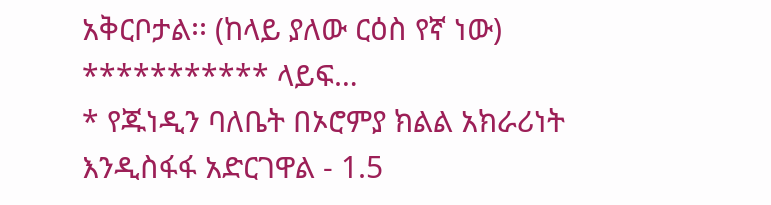አቅርቦታል፡፡ (ከላይ ያለው ርዕስ የኛ ነው) *********** ላይፍ…
* የጁነዲን ባለቤት በኦሮምያ ክልል አክራሪነት እንዲስፋፋ አድርገዋል - 1.5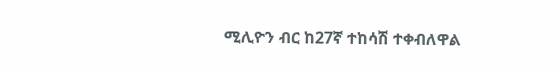ሚሊዮን ብር ከ27ኛ ተከሳሽ ተቀብለዋል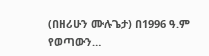(በዘሪሁን ሙሉጌታ) በ1996 ዓ.ም የወጣውን…